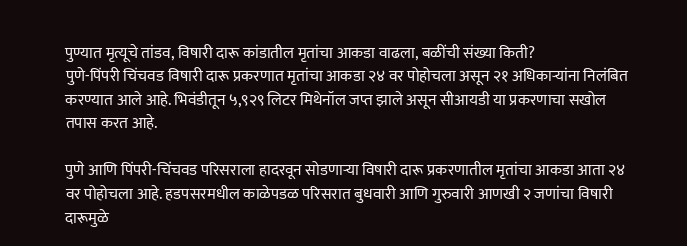पुण्यात मृत्यूचे तांडव, विषारी दारू कांडातील मृतांचा आकडा वाढला, बळींची संख्या किती?
पुणे-पिंपरी चिंचवड विषारी दारू प्रकरणात मृतांचा आकडा २४ वर पोहोचला असून २१ अधिकाऱ्यांना निलंबित करण्यात आले आहे. भिवंडीतून ५,९२९ लिटर मिथेनॉल जप्त झाले असून सीआयडी या प्रकरणाचा सखोल तपास करत आहे.

पुणे आणि पिंपरी-चिंचवड परिसराला हादरवून सोडणाऱ्या विषारी दारू प्रकरणातील मृतांचा आकडा आता २४ वर पोहोचला आहे. हडपसरमधील काळेपडळ परिसरात बुधवारी आणि गुरुवारी आणखी २ जणांचा विषारी दारूमुळे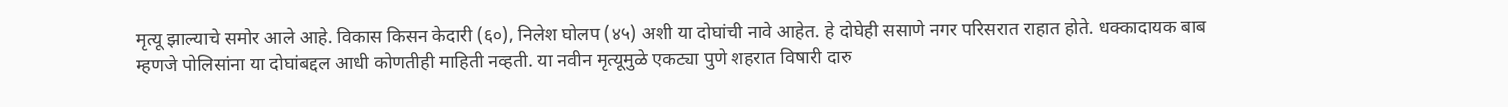मृत्यू झाल्याचे समोर आले आहे. विकास किसन केदारी (६०), निलेश घोलप (४५) अशी या दोघांची नावे आहेत. हे दोघेही ससाणे नगर परिसरात राहात होते. धक्कादायक बाब म्हणजे पोलिसांना या दोघांबद्दल आधी कोणतीही माहिती नव्हती. या नवीन मृत्यूमुळे एकट्या पुणे शहरात विषारी दारु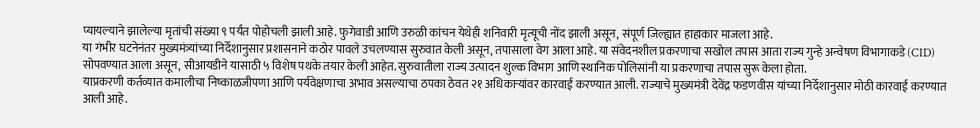प्यायल्याने झालेल्या मृतांची संख्या ९ पर्यंत पोहोचली झाली आहे. फुगेवाडी आणि उरुळी कांचन येथेही शनिवारी मृत्यूची नोंद झाली असून, संपूर्ण जिल्ह्यात हाहाकार माजला आहे.
या गंभीर घटनेनंतर मुख्यमंत्र्यांच्या निर्देशानुसार प्रशासनाने कठोर पावले उचलण्यास सुरुवात केली असून, तपासाला वेग आला आहे. या संवेदनशील प्रकरणाचा सखोल तपास आता राज्य गुन्हे अन्वेषण विभागाकडे (CID) सोपवण्यात आला असून, सीआयडीने यासाठी ५ विशेष पथके तयार केली आहेत. सुरुवातीला राज्य उत्पादन शुल्क विभाग आणि स्थानिक पोलिसांनी या प्रकरणाचा तपास सुरू केला होता.
याप्रकरणी कर्तव्यात कमालीचा निष्काळजीपणा आणि पर्यवेक्षणाचा अभाव असल्याचा ठपका ठेवत २१ अधिकाऱ्यांवर कारवाई करण्यात आली. राज्याचे मुख्यमंत्री देवेंद्र फडणवीस यांच्या निर्देशानुसार मोठी कारवाई करण्यात आली आहे.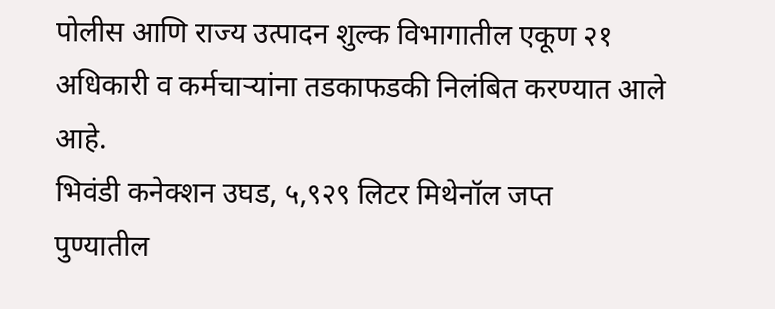पोलीस आणि राज्य उत्पादन शुल्क विभागातील एकूण २१ अधिकारी व कर्मचाऱ्यांना तडकाफडकी निलंबित करण्यात आले आहे.
भिवंडी कनेक्शन उघड, ५,९२९ लिटर मिथेनॉल जप्त
पुण्यातील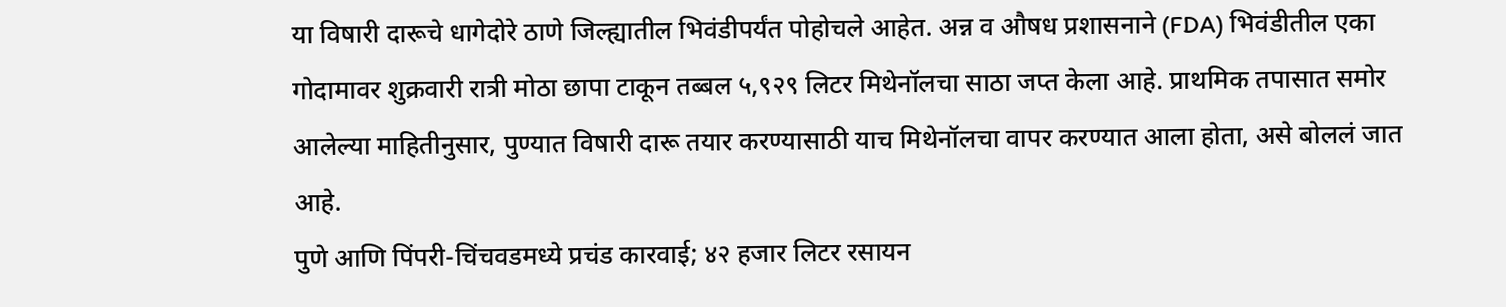या विषारी दारूचे धागेदोरे ठाणे जिल्ह्यातील भिवंडीपर्यंत पोहोचले आहेत. अन्न व औषध प्रशासनाने (FDA) भिवंडीतील एका गोदामावर शुक्रवारी रात्री मोठा छापा टाकून तब्बल ५,९२९ लिटर मिथेनॉलचा साठा जप्त केला आहे. प्राथमिक तपासात समोर आलेल्या माहितीनुसार, पुण्यात विषारी दारू तयार करण्यासाठी याच मिथेनॉलचा वापर करण्यात आला होता, असे बोललं जात आहे.
पुणे आणि पिंपरी-चिंचवडमध्ये प्रचंड कारवाई; ४२ हजार लिटर रसायन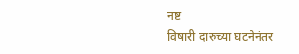नष्ट
विषारी दारुच्या घटनेनंतर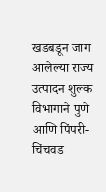खडबडून जाग आलेल्या राज्य उत्पादन शुल्क विभागाने पुणे आणि पिंपरी-चिंचवड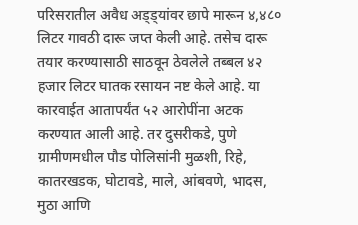परिसरातील अवैध अड्ड्यांवर छापे मारून ४,४८० लिटर गावठी दारू जप्त केली आहे. तसेच दारू तयार करण्यासाठी साठवून ठेवलेले तब्बल ४२ हजार लिटर घातक रसायन नष्ट केले आहे. या कारवाईत आतापर्यंत ५२ आरोपींना अटक करण्यात आली आहे. तर दुसरीकडे, पुणे ग्रामीणमधील पौड पोलिसांनी मुळशी, रिहे, कातरखडक, घोटावडे, माले, आंबवणे, भादस, मुठा आणि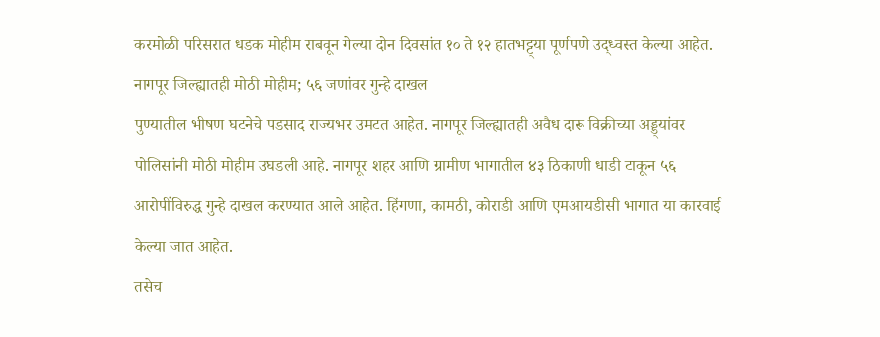करमोळी परिसरात धडक मोहीम राबवून गेल्या दोन दिवसांत १० ते १२ हातभट्ट्या पूर्णपणे उद्ध्वस्त केल्या आहेत.
नागपूर जिल्ह्यातही मोठी मोहीम; ५६ जणांवर गुन्हे दाखल
पुण्यातील भीषण घटनेचे पडसाद राज्यभर उमटत आहेत. नागपूर जिल्ह्यातही अवैध दारू विक्रीच्या अड्ड्यांवर पोलिसांनी मोठी मोहीम उघडली आहे. नागपूर शहर आणि ग्रामीण भागातील ४३ ठिकाणी धाडी टाकून ५६ आरोपींविरुद्ध गुन्हे दाखल करण्यात आले आहेत. हिंगणा, कामठी, कोराडी आणि एमआयडीसी भागात या कारवाई केल्या जात आहेत.
तसेच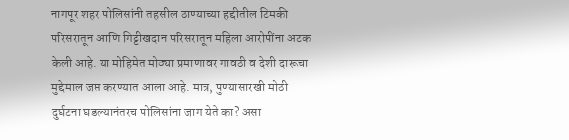नागपूर शहर पोलिसांनी तहसील ठाण्याच्या हद्दीतील टिमकी परिसरातून आणि गिट्टीखदान परिसरातून महिला आरोपींना अटक केली आहे. या मोहिमेत मोठ्या प्रमाणावर गावठी व देशी दारूचा मुद्देमाल जप्त करण्यात आला आहे. मात्र, पुण्यासारखी मोठी दुर्घटना घडल्यानंतरच पोलिसांना जाग येते का? असा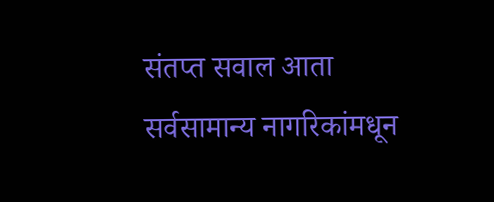संतप्त सवाल आता सर्वसामान्य नागरिकांमधून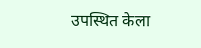उपस्थित केला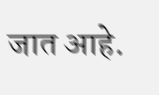जात आहे.